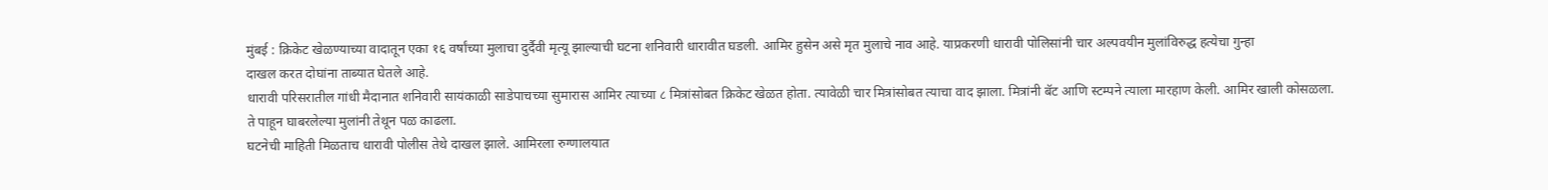मुंबई : क्रिकेट खेळण्याच्या वादातून एका १६ वर्षांच्या मुलाचा दुर्दैवी मृत्यू झाल्याची घटना शनिवारी धारावीत घडली. आमिर हुसेन असे मृत मुलाचे नाव आहे. याप्रकरणी धारावी पोलिसांनी चार अल्पवयीन मुलांविरुद्ध हत्येचा गुन्हा
दाखल करत दोघांना ताब्यात घेतले आहे.
धारावी परिसरातील गांधी मैदानात शनिवारी सायंकाळी साडेपाचच्या सुमारास आमिर त्याच्या ८ मित्रांसोबत क्रिकेट खेळत होता. त्यावेळी चार मित्रांसोबत त्याचा वाद झाला. मित्रांनी बॅट आणि स्टम्पने त्याला मारहाण केली. आमिर खाली कोसळला. ते पाहून घाबरलेल्या मुलांनी तेथून पळ काढला.
घटनेची माहिती मिळताच धारावी पोलीस तेथे दाखल झाले. आमिरला रुग्णालयात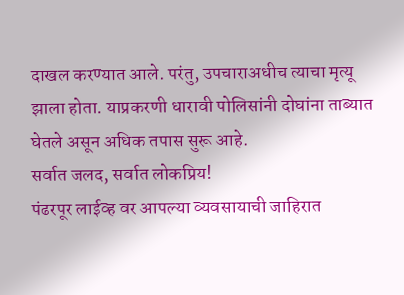दाखल करण्यात आले. परंतु, उपचाराअधीच त्याचा मृत्यू झाला होता. याप्रकरणी धारावी पोलिसांनी दोघांना ताब्यात घेतले असून अधिक तपास सुरू आहे.
सर्वात जलद, सर्वात लोकप्रिय!
पंढरपूर लाईव्ह वर आपल्या व्यवसायाची जाहिरात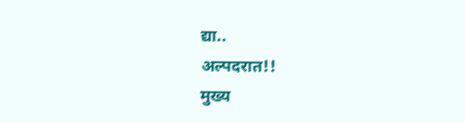द्या..
अल्पदरात!!
मुख्य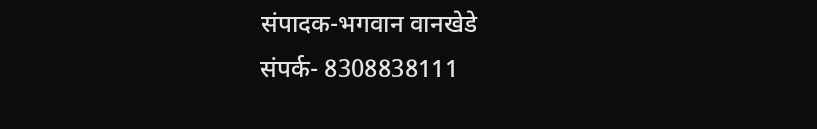संपादक-भगवान वानखेडे
संपर्क- 8308838111